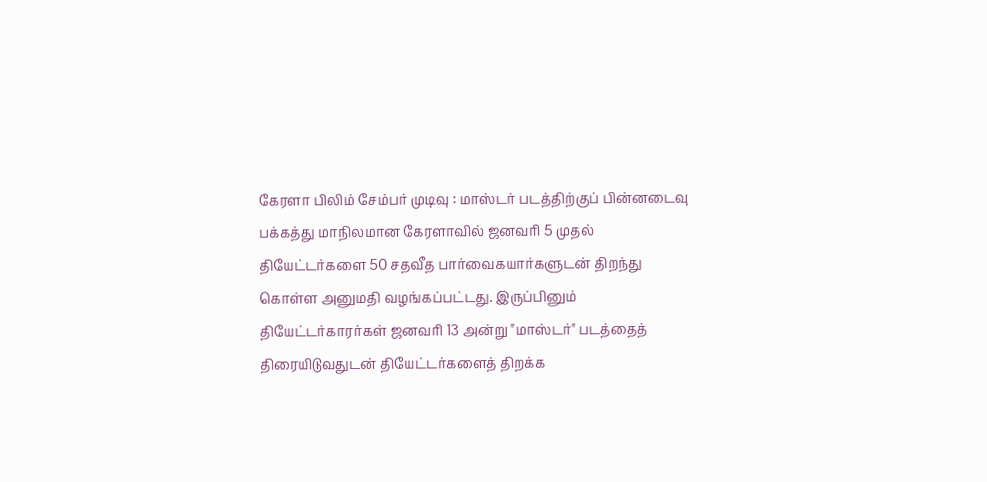கேரளா பிலிம் சேம்பர் முடிவு : மாஸ்டர் படத்திற்குப் பின்னடைவு
பக்கத்து மாநிலமான கேரளாவில் ஜனவரி 5 முதல் தியேட்டர்களை 50 சதவீத பார்வைகயார்களுடன் திறந்து கொள்ள அனுமதி வழங்கப்பட்டது. இருப்பினும் தியேட்டர்காரர்கள் ஜனவரி 13 அன்று "மாஸ்டர்" படத்தைத் திரையிடுவதுடன் தியேட்டர்களைத் திறக்க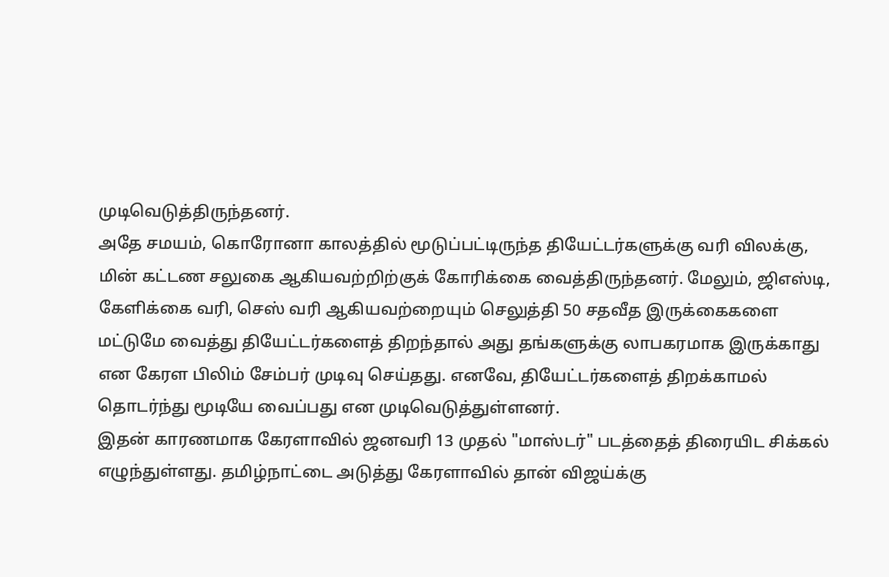முடிவெடுத்திருந்தனர்.
அதே சமயம், கொரோனா காலத்தில் மூடுப்பட்டிருந்த தியேட்டர்களுக்கு வரி விலக்கு, மின் கட்டண சலுகை ஆகியவற்றிற்குக் கோரிக்கை வைத்திருந்தனர். மேலும், ஜிஎஸ்டி, கேளிக்கை வரி, செஸ் வரி ஆகியவற்றையும் செலுத்தி 50 சதவீத இருக்கைகளை மட்டுமே வைத்து தியேட்டர்களைத் திறந்தால் அது தங்களுக்கு லாபகரமாக இருக்காது என கேரள பிலிம் சேம்பர் முடிவு செய்தது. எனவே, தியேட்டர்களைத் திறக்காமல் தொடர்ந்து மூடியே வைப்பது என முடிவெடுத்துள்ளனர்.
இதன் காரணமாக கேரளாவில் ஜனவரி 13 முதல் "மாஸ்டர்" படத்தைத் திரையிட சிக்கல் எழுந்துள்ளது. தமிழ்நாட்டை அடுத்து கேரளாவில் தான் விஜய்க்கு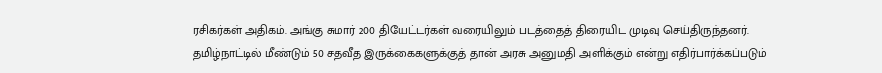ரசிகர்கள் அதிகம். அங்கு சுமார் 200 தியேட்டர்கள் வரையிலும் படத்தைத் திரையிட முடிவு செய்திருந்தனர்.
தமிழ்நாட்டில் மீண்டும் 50 சதவீத இருக்கைகளுக்குத் தான் அரசு அனுமதி அளிக்கும் என்று எதிர்பார்க்கப்படும்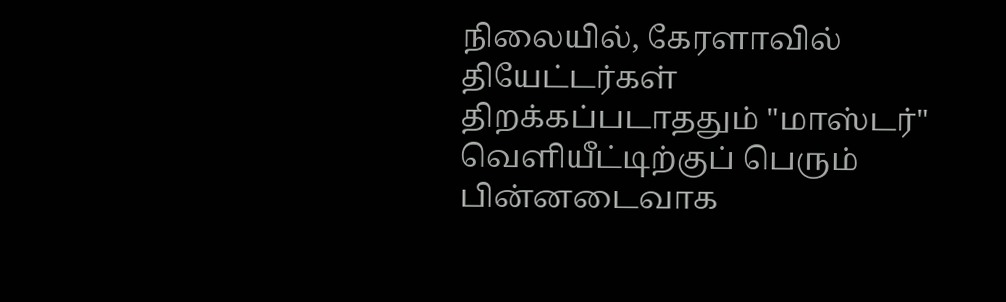நிலையில், கேரளாவில் தியேட்டர்கள் திறக்கப்படாததும் "மாஸ்டர்" வெளியீட்டிற்குப் பெரும் பின்னடைவாக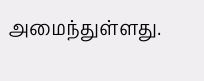அமைந்துள்ளது.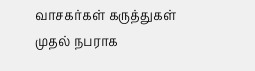வாசகர்கள் கருத்துகள்
முதல் நபராக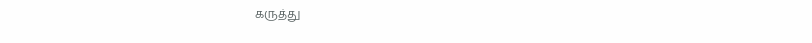கருத்து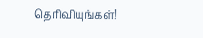தெரிவியுங்கள்!